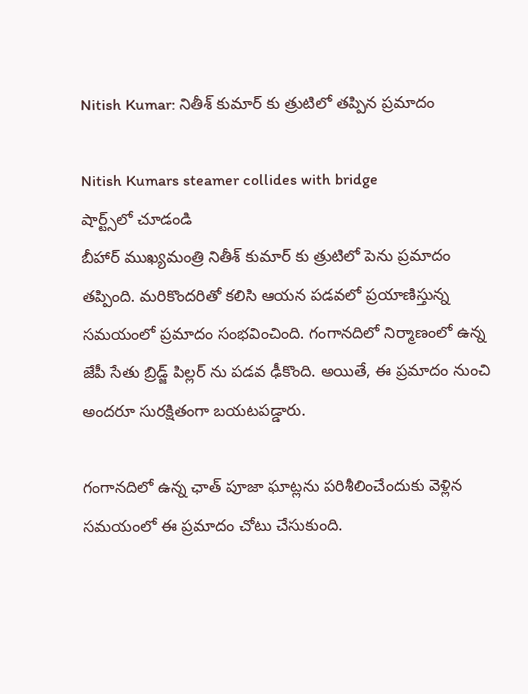Nitish Kumar: నితీశ్ కుమార్ కు త్రుటిలో తప్పిన ప్రమాదం

Nitish Kumars steamer collides with bridge
షార్ట్స్‌లో చూడండి
బీహార్ ముఖ్యమంత్రి నితీశ్ కుమార్ కు త్రుటిలో పెను ప్రమాదం తప్పింది. మరికొందరితో కలిసి ఆయన పడవలో ప్రయాణిస్తున్న సమయంలో ప్రమాదం సంభవించింది. గంగానదిలో నిర్మాణంలో ఉన్న జేపీ సేతు బ్రిడ్జ్ పిల్లర్ ను పడవ ఢీకొంది. అయితే, ఈ ప్రమాదం నుంచి అందరూ సురక్షితంగా బయటపడ్డారు.

గంగానదిలో ఉన్న ఛాత్ పూజా ఘాట్లను పరిశీలించేందుకు వెళ్లిన సమయంలో ఈ ప్రమాదం చోటు చేసుకుంది.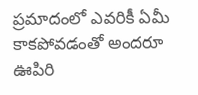ప్రమాదంలో ఎవరికీ ఏమీ కాకపోవడంతో అందరూ ఊపిరి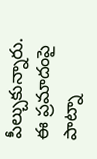పీల్చుకున్నారు. ఈ ప్రమాదంపై పాట్నా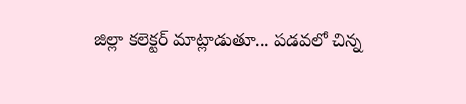జిల్లా కలెక్టర్ మాట్లాడుతూ... పడవలో చిన్న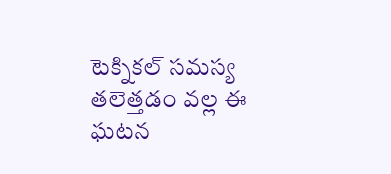టెక్నికల్ సమస్య తలెత్తడం వల్ల ఈ ఘటన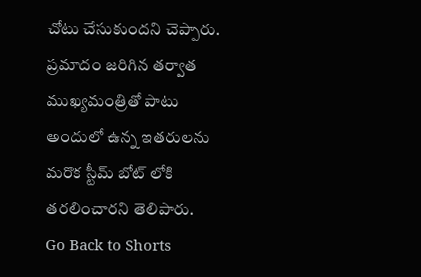చోటు చేసుకుందని చెప్పారు. ప్రమాదం జరిగిన తర్వాత ముఖ్యమంత్రితో పాటు అందులో ఉన్న ఇతరులను మరొక స్టీమ్ బోట్ లోకి తరలించారని తెలిపారు.
Go Back to Shorts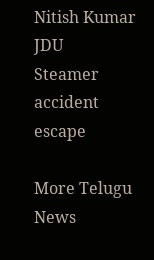Nitish Kumar
JDU
Steamer
accident
escape

More Telugu News